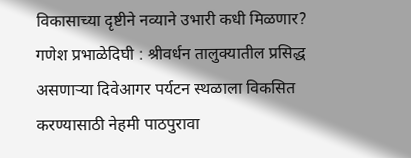विकासाच्या दृष्टीने नव्याने उभारी कधी मिळणार? गणेश प्रभाळेदिघी : श्रीवर्धन तालुक्यातील प्रसिद्ध असणाऱ्या दिवेआगर पर्यटन स्थळाला विकसित करण्यासाठी नेहमी पाठपुरावा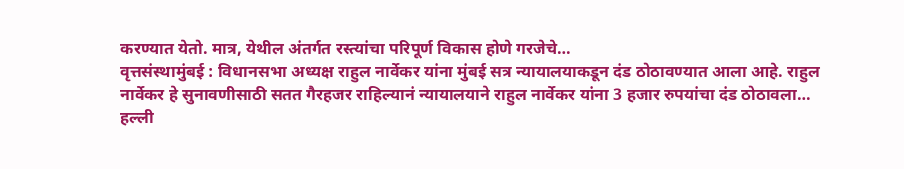करण्यात येतो. मात्र, येथील अंतर्गत रस्त्यांचा परिपूर्ण विकास होणे गरजेचे…
वृत्तसंस्थामुंबई : विधानसभा अध्यक्ष राहुल नार्वेकर यांना मुंबई सत्र न्यायालयाकडून दंड ठोठावण्यात आला आहे. राहुल नार्वेकर हे सुनावणीसाठी सतत गैरहजर राहिल्यानं न्यायालयाने राहुल नार्वेकर यांना 3 हजार रुपयांचा दंड ठोठावला…
हल्ली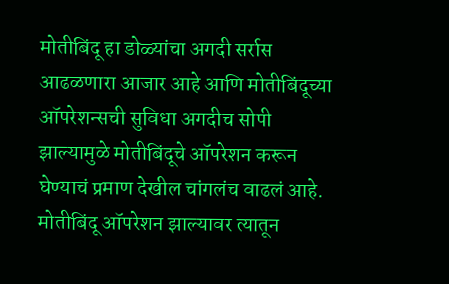मोतीबिंदू हा डोळ्यांचा अगदी सर्रास आढळणारा आजार आहे आणि मोतीबिंदूच्या ऑपरेशन्सची सुविधा अगदीच सोपी झाल्यामुळे मोतीबिंदूचे ऑपरेशन करून घेण्याचं प्रमाण देखील चांगलंच वाढलं आहे. मोतीबिंदू ऑपरेशन झाल्यावर त्यातून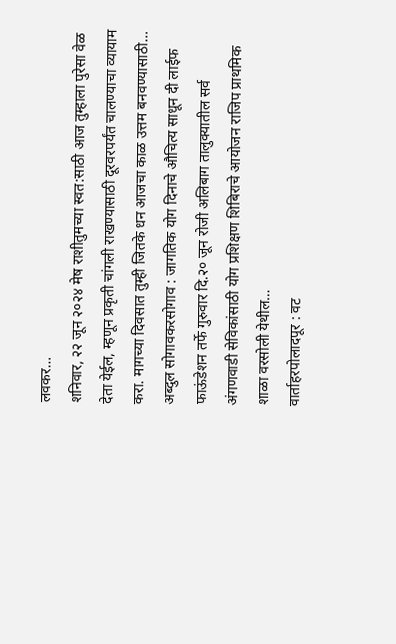लवकर…
शनिवार, २२ जून २०२४ मेष राशीतुमच्या स्वत:साठी आज तुम्हाला पुरेसा वेळ देता येईल, म्हणून प्रकृती चांगली राखण्यासाठी दूरवरपर्यंत चालण्याचा व्यायाम करा. मागच्या दिवसात तुम्ही जितके धन आजचा काळ उत्तम बनवण्यासाठी…
अब्दुल सोगावकरसोगाव : जागतिक योग दिनाचे औचित्य साधून दी लाईफ फाऊंडेशन तर्फे गुरुवार दि.२० जून रोजी अलिबाग तालुक्यातील सर्व अंगणवाडी सेविकांसाठी योग प्रशिक्षण शिबिराचे आयोजन राजिप प्राथमिक शाळा वरसोली येथील…
वार्ताहरपोलादपूर : वट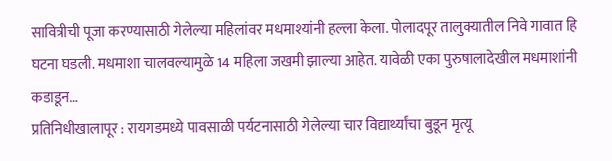सावित्रीची पूजा करण्यासाठी गेलेल्या महिलांवर मधमाश्यांनी हल्ला केला. पोलादपूर तालुक्यातील निवे गावात हि घटना घडली. मधमाशा चालवल्यामुळे 14 महिला जखमी झाल्या आहेत. यावेळी एका पुरुषालादेखील मधमाशांनी कडाडून…
प्रतिनिधीखालापूर : रायगडमध्ये पावसाळी पर्यटनासाठी गेलेल्या चार विद्यार्थ्यांचा बुडून मृत्यू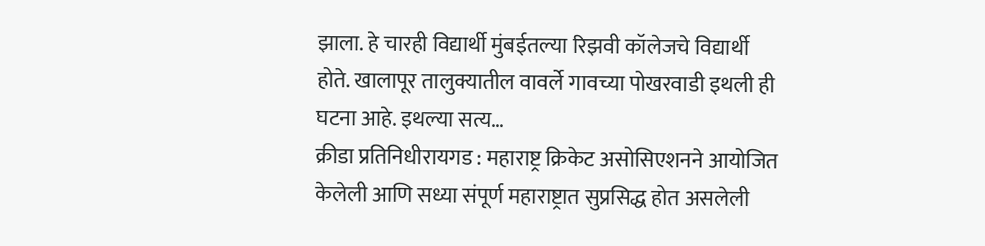झाला. हे चारही विद्यार्थी मुंबईतल्या रिझवी कॉलेजचे विद्यार्थी होते. खालापूर तालुक्यातील वावर्ले गावच्या पोखरवाडी इथली ही घटना आहे. इथल्या सत्य…
क्रीडा प्रतिनिधीरायगड : महाराष्ट्र क्रिकेट असोसिएशनने आयोजित केलेली आणि सध्या संपूर्ण महाराष्ट्रात सुप्रसिद्ध होत असलेली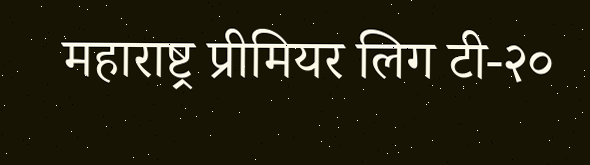महाराष्ट्र प्रीमियर लिग टी-२०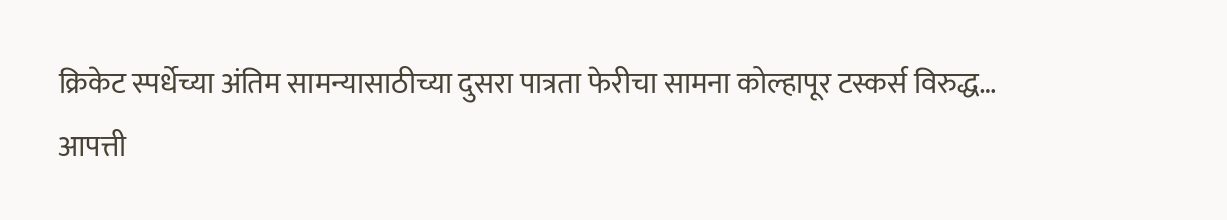क्रिकेट स्पर्धेच्या अंतिम सामन्यासाठीच्या दुसरा पात्रता फेरीचा सामना कोल्हापूर टस्कर्स विरुद्ध…
आपत्ती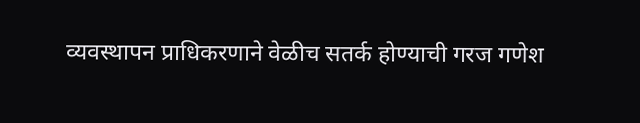व्यवस्थापन प्राधिकरणाने वेळीच सतर्क होण्याची गरज गणेश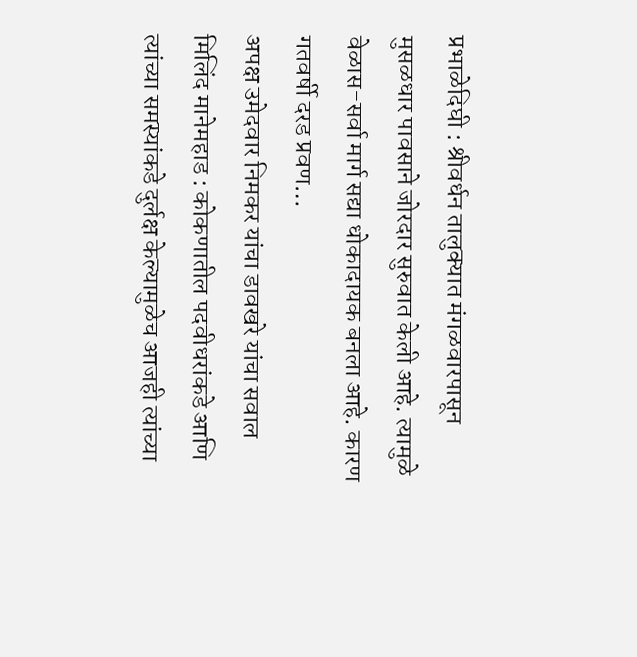प्रभाळेदिघी : श्रीवर्धन तालुक्यात मंगळवारपासून मुसळधार पावसाने जोरदार सुरुवात केली आहे. त्यामुळे वेळास-सर्वा मार्ग सद्या धोकादायक बनला आहे. कारण गतवर्षी दरड प्रवण…
अपक्ष उमेदवार निमकर यांचा डावखरे यांचा सवाल मिलिंद मानेमहाड : कोकणातील पदवीधरांकडे आणि त्यांच्या समस्यांकडे दुर्लक्ष केल्यामुळेच आजही त्यांच्या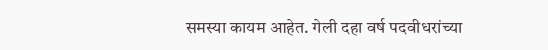समस्या कायम आहेत. गेली दहा वर्ष पदवीधरांच्या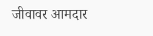जीवावर आमदार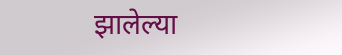झालेल्या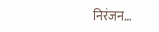निरंजन…